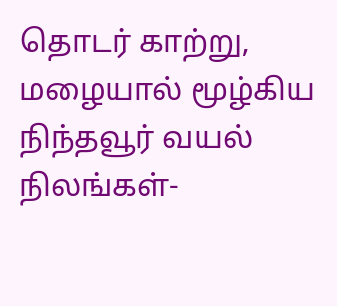தொடர் காற்று, மழையால் மூழ்கிய நிந்தவூர் வயல் நிலங்கள்-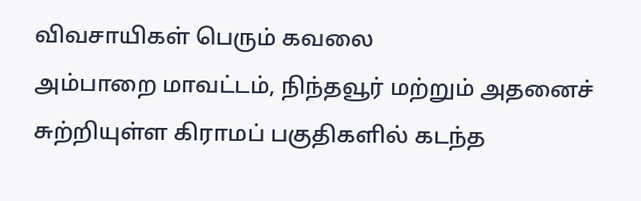விவசாயிகள் பெரும் கவலை
அம்பாறை மாவட்டம், நிந்தவூர் மற்றும் அதனைச் சுற்றியுள்ள கிராமப் பகுதிகளில் கடந்த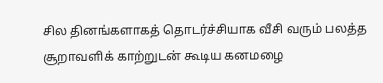சில தினங்களாகத் தொடர்ச்சியாக வீசி வரும் பலத்த சூறாவளிக் காற்றுடன் கூடிய கனமழை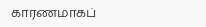காரணமாகப்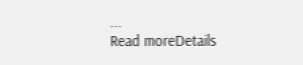...
Read moreDetails